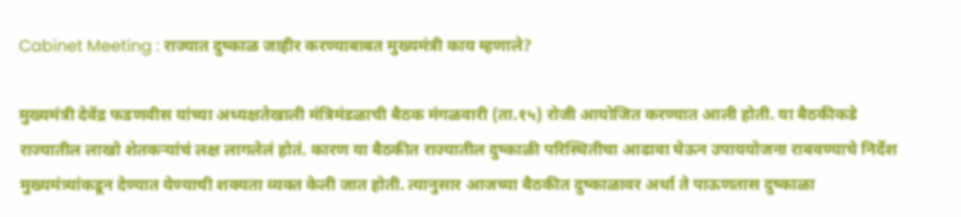Cabinet Meeting : राज्यात दुष्काळ जाहीर करण्याबाबत मुख्यमंत्री काय म्हणाले?

मुख्यमंत्री देवेंद्र फडणवीस यांच्या अध्यक्षतेखाली मंत्रिमंडळाची बैठक मंगळवारी (ता.१५) रोजी आयोजित करण्यात आली होती. या बैठकीकडे राज्यातील लाखो शेतकऱ्यांचं लक्ष लागलेलं होतं. कारण या बैठकीत राज्यातील दुष्काळी परिस्थितीचा आढावा घेऊन उपाययोजना राबवण्याचे निर्देश मुख्यमंत्र्यांकडून देण्यात येण्याची शक्यता व्यक्त केली जात होती. त्यानुसार आजच्या बैठकीत दुष्काळावर अर्धा ते पाऊणतास दुष्काळा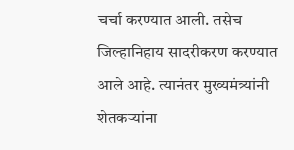चर्चा करण्यात आली. तसेच जिल्हानिहाय सादरीकरण करण्यात आले आहे. त्यानंतर मुख्यमंत्र्यांनी शेतकऱ्यांना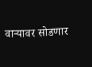वाऱ्यावर सोडणार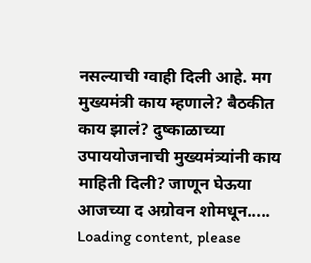नसल्याची ग्वाही दिली आहे. मग मुख्यमंत्री काय म्हणाले? बैठकीत काय झालं? दुष्काळाच्या उपाययोजनाची मुख्यमंत्र्यांनी काय माहिती दिली? जाणून घेऊया आजच्या द अग्रोवन शोमधून.....
Loading content, please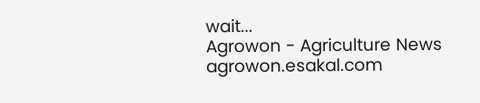wait...
Agrowon - Agriculture News
agrowon.esakal.com